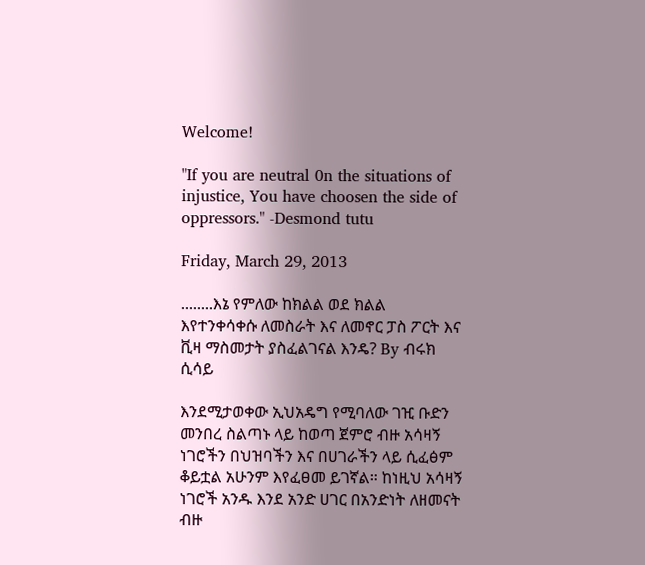Welcome!

"If you are neutral 0n the situations of injustice, You have choosen the side of oppressors." -Desmond tutu

Friday, March 29, 2013

........እኔ የምለው ከክልል ወደ ክልል እየተንቀሳቀሱ ለመስራት እና ለመኖር ፓስ ፖርት እና ቪዛ ማስመታት ያስፈልገናል እንዴ? By ብሩክ ሲሳይ

እንደሚታወቀው ኢህአዴግ የሚባለው ገዢ ቡድን መንበረ ስልጣኑ ላይ ከወጣ ጀምሮ ብዙ አሳዛኝ ነገሮችን በህዝባችን እና በሀገራችን ላይ ሲፈፅም ቆይቷል አሁንም እየፈፀመ ይገኛል። ከነዚህ አሳዛኝ ነገሮች አንዱ እንደ አንድ ሀገር በአንድነት ለዘመናት ብዙ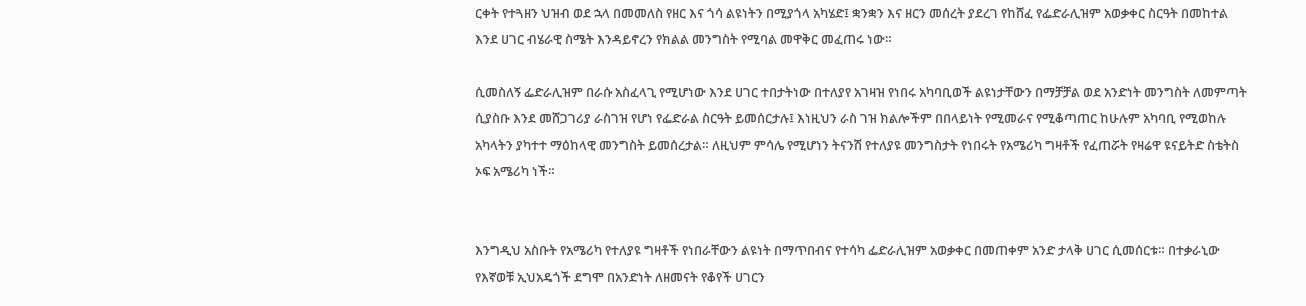ርቀት የተጓዘን ህዝብ ወደ ኋላ በመመለስ የዘር እና ጎሳ ልዩነትን በሚያጎላ አካሄድ፤ ቋንቋን እና ዘርን መሰረት ያደረገ የከሸፈ የፌድራሊዝም አወቃቀር ስርዓት በመከተል እንደ ሀገር ብሄራዊ ስሜት እንዳይኖረን የክልል መንግስት የሚባል መዋቅር መፈጠሩ ነው።

ሲመስለኝ ፌድራሊዝም በራሱ አስፈላጊ የሚሆነው እንደ ሀገር ተበታትነው በተለያየ አገዛዝ የነበሩ አካባቢወች ልዩነታቸውን በማቻቻል ወደ አንድነት መንግስት ለመምጣት ሲያስቡ እንደ መሸጋገሪያ ራስገዝ የሆነ የፌድራል ስርዓት ይመሰርታሉ፤ እነዚህን ራስ ገዝ ክልሎችም በበላይነት የሚመራና የሚቆጣጠር ከሁሉም አካባቢ የሚወከሉ አካላትን ያካተተ ማዕከላዊ መንግስት ይመሰረታል። ለዚህም ምሳሌ የሚሆነን ትናንሽ የተለያዩ መንግስታት የነበሩት የአሜሪካ ግዛቶች የፈጠሯት የዛሬዋ ዩናይትድ ስቴትስ ኦፍ አሜሪካ ነች።


እንግዲህ አስቡት የአሜሪካ የተለያዩ ግዛቶች የነበራቸውን ልዩነት በማጥበብና የተሳካ ፌድራሊዝም አወቃቀር በመጠቀም አንድ ታላቅ ሀገር ሲመሰርቱ። በተቃራኒው የእኛወቹ ኢህአዴጎች ደግሞ በአንድነት ለዘመናት የቆየች ሀገርን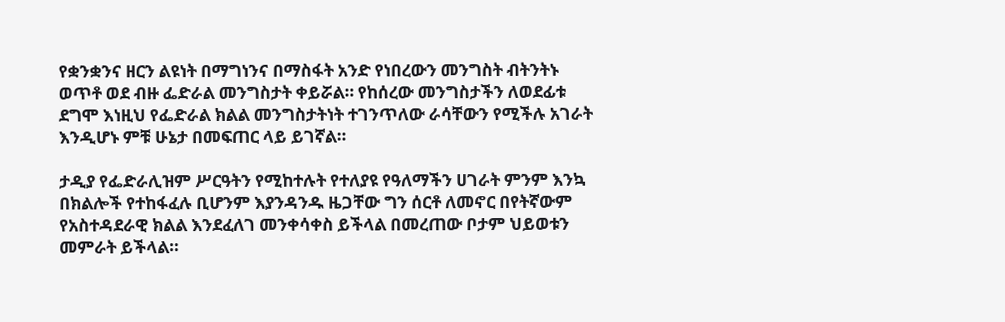የቋንቋንና ዘርን ልዩነት በማግነንና በማስፋት አንድ የነበረውን መንግስት ብትንትኑ ወጥቶ ወደ ብዙ ፌድራል መንግስታት ቀይሯል። የከሰረው መንግስታችን ለወደፊቱ ደግሞ እነዚህ የፌድራል ክልል መንግስታትነት ተገንጥለው ራሳቸውን የሚችሉ አገራት እንዲሆኑ ምቹ ሁኔታ በመፍጠር ላይ ይገኛል።

ታዲያ የፌድራሊዝም ሥርዓትን የሚከተሉት የተለያዩ የዓለማችን ሀገራት ምንም እንኳ በክልሎች የተከፋፈሉ ቢሆንም እያንዳንዱ ዜጋቸው ግን ሰርቶ ለመኖር በየትኛውም የአስተዳደራዊ ክልል እንደፈለገ መንቀሳቀስ ይችላል በመረጠው ቦታም ህይወቱን መምራት ይችላል።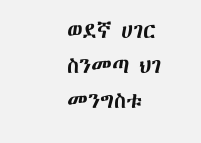ወደኛ ሀገር ስንመጣ ህገ መንግስቱ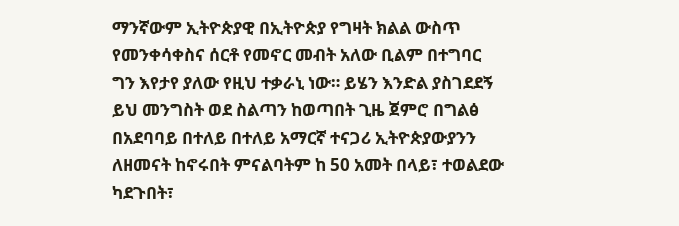ማንኛውም ኢትዮጵያዊ በኢትዮጵያ የግዛት ክልል ውስጥ የመንቀሳቀስና ሰርቶ የመኖር መብት አለው ቢልም በተግባር ግን እየታየ ያለው የዚህ ተቃራኒ ነው። ይሄን እንድል ያስገደደኝ ይህ መንግስት ወደ ስልጣን ከወጣበት ጊዜ ጀምሮ በግልፅ በአደባባይ በተለይ በተለይ አማርኛ ተናጋሪ ኢትዮጵያውያንን ለዘመናት ከኖሩበት ምናልባትም ከ 50 አመት በላይ፣ ተወልደው ካደጉበት፣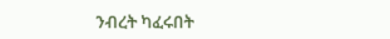ንብረት ካፈሩበት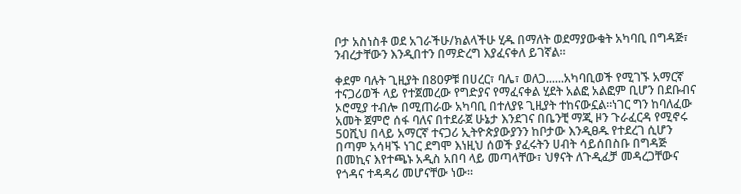ቦታ አስነስቶ ወደ አገራችሁ/ክልላችሁ ሂዱ በማለት ወደማያውቁት አካባቢ በግዳጅ፣ ንብረታቸውን እንዲበተን በማድረግ እያፈናቀለ ይገኛል።

ቀደም ባሉት ጊዚያት በ80ዎቹ በሀረር፣ ባሌ፣ ወለጋ......አካባቢወች የሚገኙ አማርኛ ተናጋሪወች ላይ የተጀመረው የግድያና የማፈናቀል ሂደት አልፎ አልፎም ቢሆን በደቡብና ኦሮሚያ ተብሎ በሚጠራው አካባቢ በተለያዩ ጊዚያት ተከናውኗል።ነገር ግን ከባለፈው አመት ጀምሮ ሰፋ ባለና በተደራጀ ሁኔታ እንደገና በቤንቺ ማጂ ዞን ጉራፈርዳ የሚኖሩ 50ሺህ በላይ አማርኛ ተናጋሪ ኢትዮጵያውያንን ከቦታው እንዲፀዱ የተደረገ ሲሆን በጣም አሳዛኙ ነገር ደግሞ እነዚህ ሰወች ያፈሩትን ሀብት ሳይሰበስቡ በግዳጅ በመኪና እየተጫኑ አዲስ አበባ ላይ መጣላቸው፣ ህፃናት ለጉዲፈቻ መዳረጋቸውና የጎዳና ተዳዳሪ መሆናቸው ነው።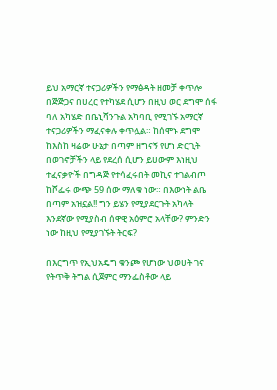ይህ አማርኛ ተናጋሪዎችን የማፅዳት ዘመቻ ቀጥሎ በጅጅጋና በሀረር የተካሄደ ሲሆን በዚህ ወር ደግሞ ሰፋ ባለ አካሄድ በቤኒሻንጉል አካባቢ የሚገኙ አማርኛ ተናጋሪዎችን ማፈናቀሉ ቀጥሏል። ከሰሞኑ ደግሞ ከእስከ ዛሬው ሁኔታ በጣም ዘግናኝ የሆነ ድርጊት በወገኖቻችን ላይ የደረሰ ሲሆን ይሀውም እነዚህ ተፈናቃዮች በግዳጅ የተሳፈሩበት መኪና ተገልብጦ ከሾፌሩ ውጭ 59 ሰው ማለቁ ነው። በእውነት ልቤ በጣም አዝኗል!! ግን ይሄን የሚያደርጉት አካላት እንደኛው የሚያስብ ሰዋዊ አዕምሮ አላቸው? ምንድን ነው ከዚህ የሚያገኙት ትርፍ?

በእርግጥ የኢህአዴግ ቁንጮ የሆነው ህወሀት ገና የትጥቅ ትግል ሲጀምር ማንፌስቶው ላይ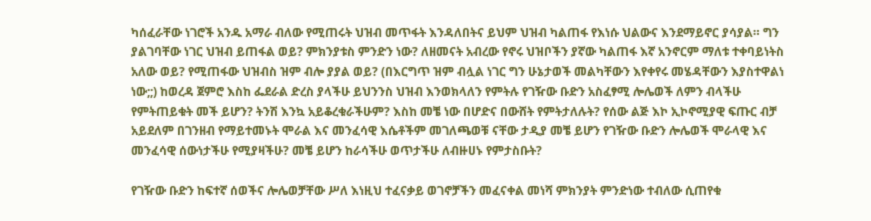ካሰፈራቸው ነገሮች አንዱ አማራ ብለው የሚጠሩት ህዝብ መጥፋት እንዳለበትና ይህም ህዝብ ካልጠፋ የእነሱ ህልውና እንደማይኖር ያሳያል። ግን ያልገባቸው ነገር ህዝብ ይጠፋል ወይ? ምክንያቱስ ምንድን ነው? ለዘመናት አብረው የኖሩ ህዝቦችን ያኛው ካልጠፋ እኛ አንኖርም ማለቱ ተቀባይነትስ አለው ወይ? የሚጠፋው ህዝብስ ዝም ብሎ ያያል ወይ? (በእርግጥ ዝም ብሏል ነገር ግን ሁኔታወች መልካቸውን እየቀየሩ መሄዳቸውን እያስተዋልነ ነው;;) ከወረዳ ጀምሮ እስከ ፌደራል ድረስ ያላችሁ ይህንንስ ህዝብ እንወክላለን የምትሉ የገዥው ቡድን አስፈፃሚ ሎሌወች ለምን ብላችሁ የምትጠይቁት መች ይሆን? ትንሽ እንኳ አይቆረቁራችሁም? እስከ መቼ ነው በሆድና በውሸት የምትታለሉት? የሰው ልጅ እኮ ኢኮኖሚያዊ ፍጡር ብቻ አይደለም በገንዘብ የማይተመኑት ሞራል እና መንፈሳዊ እሴቶችም መገለጫወቹ ናቸው ታዲያ መቼ ይሆን የገዥው ቡድን ሎሌወች ሞራላዊ እና መንፈሳዊ ሰውነታችሁ የሚያዛችሁ? መቼ ይሆን ከራሳችሁ ወጥታችሁ ለብዙሀኑ የምታስቡት?

የገዥው ቡድን ከፍተኛ ሰወችና ሎሌወቻቸው ሥለ እነዚህ ተፈናቃይ ወገኖቻችን መፈናቀል መነሻ ምክንያት ምንድነው ተብለው ሲጠየቁ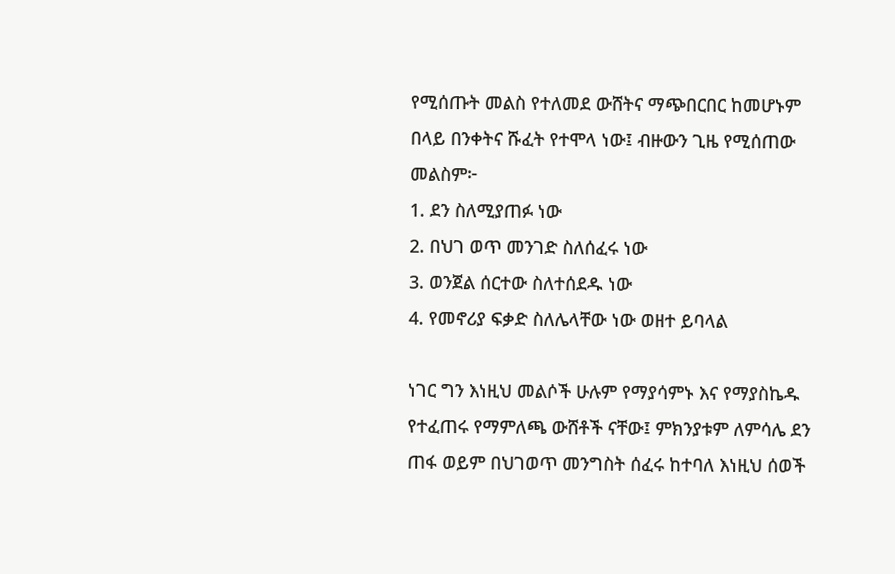የሚሰጡት መልስ የተለመደ ውሸትና ማጭበርበር ከመሆኑም በላይ በንቀትና ሹፈት የተሞላ ነው፤ ብዙውን ጊዜ የሚሰጠው መልስም፦
1. ደን ስለሚያጠፉ ነው
2. በህገ ወጥ መንገድ ስለሰፈሩ ነው
3. ወንጀል ሰርተው ስለተሰደዱ ነው
4. የመኖሪያ ፍቃድ ስለሌላቸው ነው ወዘተ ይባላል

ነገር ግን እነዚህ መልሶች ሁሉም የማያሳምኑ እና የማያስኬዱ የተፈጠሩ የማምለጫ ውሸቶች ናቸው፤ ምክንያቱም ለምሳሌ ደን ጠፋ ወይም በህገወጥ መንግስት ሰፈሩ ከተባለ እነዚህ ሰወች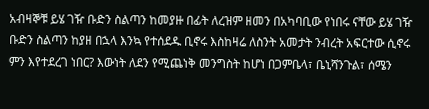አብዛኞቹ ይሄ ገዥ ቡድን ስልጣን ከመያዙ በፊት ለረዝም ዘመን በአካባቢው የነበሩ ናቸው ይሄ ገዥ ቡድን ስልጣን ከያዘ በኋላ እንኳ የተሰደዱ ቢኖሩ እስከዛሬ ለስንት አመታት ንብረት አፍርተው ሲኖሩ ምን እየተደረገ ነበር? እውነት ለደን የሚጨነቅ መንግስት ከሆነ በጋምቤላ፣ ቤኒሻንጉል፣ ሰሜን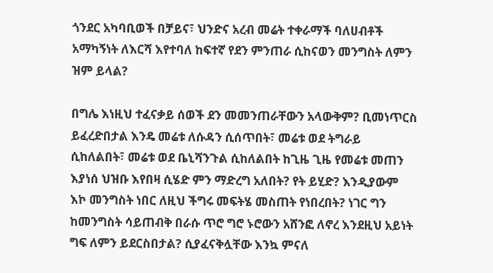ጎንደር አካባቢወች በቻይና፣ ህንድና አረብ መሬት ተቀራማች ባለሀብቶች አማካኝነት ለእርሻ እየተባለ ከፍተኛ የደን ምንጠራ ሲከናወን መንግስት ለምን ዝም ይላል?

በግሌ እነዚህ ተፈናቃይ ሰወች ደን መመንጠራቸውን አላውቅም? ቢመነጥርስ ይፈረድበታል እንዴ መሬቱ ለሱዳን ሲሰጥበት፣ መሬቱ ወደ ትግራይ ሲከለልበት፣ መሬቱ ወደ ቤኒሻንጉል ሲከለልበት ከጊዜ ጊዜ የመሬቱ መጠን እያነሰ ህዝቡ እየበዛ ሲሄድ ምን ማድረግ አለበት? የት ይሂድ? እንዲያውም እኮ መንግስት ነበር ለዚህ ችግሩ መፍትሄ መስጠት የነበረበት? ነገር ግን ከመንግስት ሳይጠብቅ በራሱ ጥሮ ግሮ ኑሮውን አሸንፎ ለኖረ እንደዚህ አይነት ግፍ ለምን ይደርስበታል? ሲያፈናቅሏቸው እንኳ ምናለ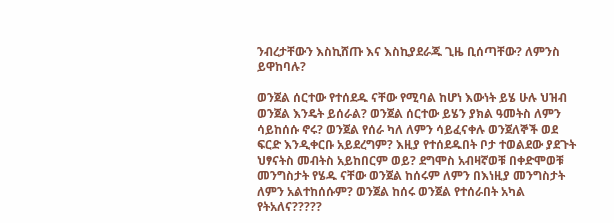ንብረታቸውን እስኪሸጡ እና እስኪያደራጁ ጊዜ ቢሰጣቸው? ለምንስ ይዋከባሉ?

ወንጀል ሰርተው የተሰደዱ ናቸው የሚባል ከሆነ እውነት ይሄ ሁሉ ህዝብ ወንጀል እንዴት ይሰራል? ወንጀል ሰርተው ይሄን ያክል ዓመትስ ለምን ሳይከሰሱ ኖሩ? ወንጀል የሰራ ካለ ለምን ሳይፈናቀሉ ወንጀለኞች ወደ ፍርድ እንዲቀርቡ አይደረግም? እዚያ የተሰደዱበት ቦታ ተወልደው ያደጉት ህፃናትስ መብትስ አይከበርም ወይ? ደግሞስ አብዛኛወቹ በቀድሞወቹ መንግስታት የሄዱ ናቸው ወንጀል ከሰሩም ለምን በእነዚያ መንግስታት ለምን አልተከሰሱም? ወንጀል ከሰሩ ወንጀል የተሰራበት አካል የትአለና?????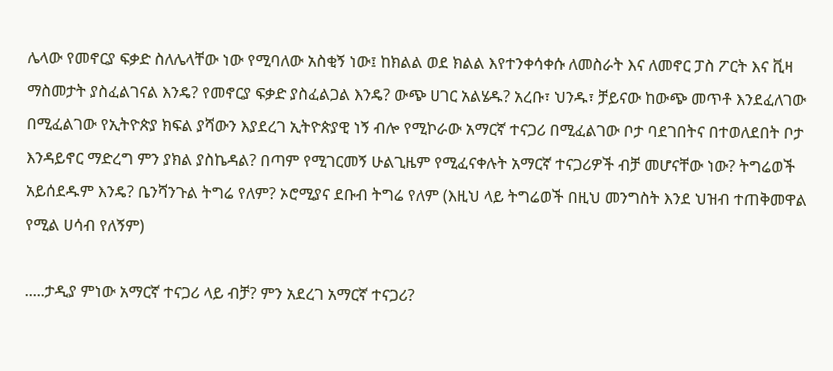ሌላው የመኖርያ ፍቃድ ስለሌላቸው ነው የሚባለው አስቂኝ ነው፤ ከክልል ወደ ክልል እየተንቀሳቀሱ ለመስራት እና ለመኖር ፓስ ፖርት እና ቪዛ ማስመታት ያስፈልገናል እንዴ? የመኖርያ ፍቃድ ያስፈልጋል እንዴ? ውጭ ሀገር አልሄዱ? አረቡ፣ ህንዱ፣ ቻይናው ከውጭ መጥቶ እንደፈለገው በሚፈልገው የኢትዮጵያ ክፍል ያሻውን እያደረገ ኢትዮጵያዊ ነኝ ብሎ የሚኮራው አማርኛ ተናጋሪ በሚፈልገው ቦታ ባደገበትና በተወለደበት ቦታ እንዳይኖር ማድረግ ምን ያክል ያስኬዳል? በጣም የሚገርመኝ ሁልጊዜም የሚፈናቀሉት አማርኛ ተናጋሪዎች ብቻ መሆናቸው ነው? ትግሬወች አይሰደዱም እንዴ? ቤንሻንጉል ትግሬ የለም? ኦሮሚያና ደቡብ ትግሬ የለም (እዚህ ላይ ትግሬወች በዚህ መንግስት እንደ ህዝብ ተጠቅመዋል የሚል ሀሳብ የለኝም)

.....ታዲያ ምነው አማርኛ ተናጋሪ ላይ ብቻ? ምን አደረገ አማርኛ ተናጋሪ?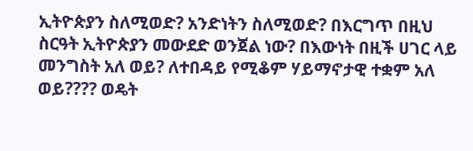ኢትዮጵያን ስለሚወድ? አንድነትን ስለሚወድ? በእርግጥ በዚህ ስርዓት ኢትዮጵያን መውደድ ወንጀል ነው? በእውነት በዚች ሀገር ላይ መንግስት አለ ወይ? ለተበዳይ የሚቆም ሃይማኖታዊ ተቋም አለ ወይ???? ወዴት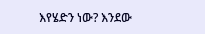እየሄድን ነው? እንደው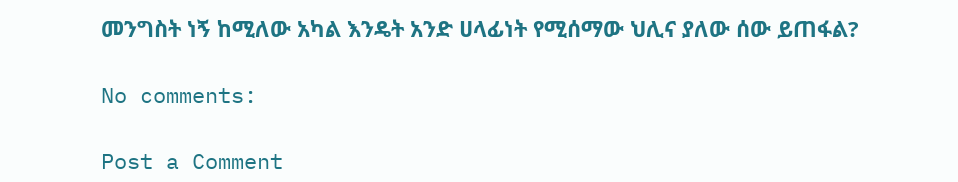መንግስት ነኝ ከሚለው አካል እንዴት አንድ ሀላፊነት የሚሰማው ህሊና ያለው ሰው ይጠፋል?

No comments:

Post a Comment